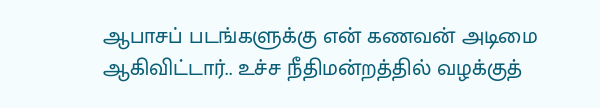ஆபாசப் படங்களுக்கு என் கணவன் அடிமை ஆகிவிட்டார்.. உச்ச நீதிமன்றத்தில் வழக்குத்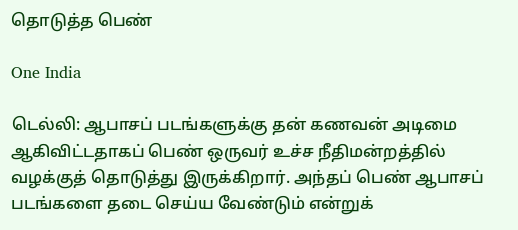தொடுத்த பெண்

One India

டெல்லி: ஆபாசப் படங்களுக்கு தன் கணவன் அடிமை ஆகிவிட்டதாகப் பெண் ஒருவர் உச்ச நீதிமன்றத்தில் வழக்குத் தொடுத்து இருக்கிறார். அந்தப் பெண் ஆபாசப் படங்களை தடை செய்ய வேண்டும் என்றுக்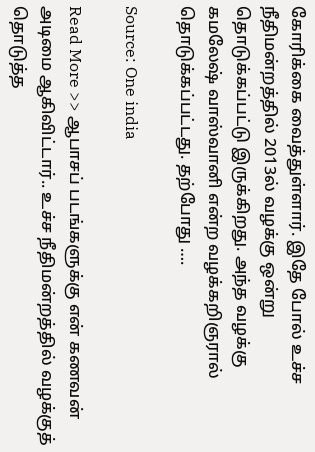கோரிக்கை வைத்துள்ளார். இதே போல் உச்ச நீதிமன்றத்தில் 2013ல் வழக்கு ஒன்று தொடுக்கப்பட்டு இருக்கிறது. அந்த வழக்கு கமலேஷ் வாஸ்வானி என்ற வழக்கறிஞரால் தொடுக்கப்பட்டது. தற்போது ….

Source: One india

Read More >> ஆபாசப் படங்களுக்கு என் கணவன் அடிமை ஆகிவிட்டார்.. உச்ச நீதிமன்றத்தில் வழக்குத் தொடுத்த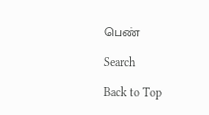பெண்

Search

Back to Top